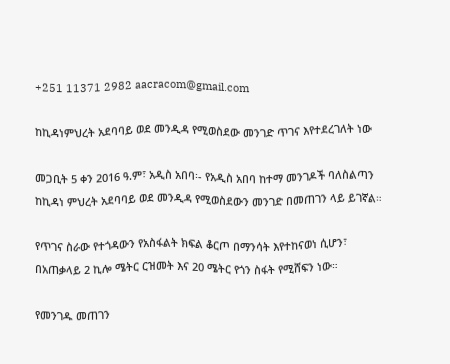+251 11371 2982 aacracom@gmail.com

ከኪዳነምህረት አደባባይ ወደ መንዲዳ የሚወስደው መንገድ ጥገና እየተደረገለት ነው

መጋቢት 5 ቀን 2016 ዓ.ም፣ አዲስ አበባ፡- የአዲስ አበባ ከተማ መንገዶች ባለስልጣን ከኪዳነ ምህረት አደባባይ ወደ መንዲዳ የሚወስደውን መንገድ በመጠገን ላይ ይገኛል።

የጥገና ስራው የተጎዳውን የአስፋልት ክፍል ቆርጦ በማንሳት እየተከናወነ ሲሆን፣ በአጠቃላይ 2 ኪሎ ሜትር ርዝመት እና 20 ሜትር የጎን ስፋት የሚሸፍን ነው።

የመንገዱ መጠገን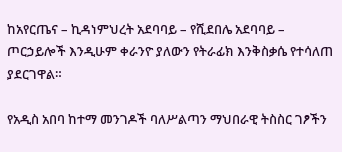ከአየርጤና – ኪዳነምህረት አደባባይ – የሺደበሌ አደባባይ – ጦርኃይሎች እንዲሁም ቀራንዮ ያለውን የትራፊክ እንቅስቃሴ የተሳለጠ ያደርገዋል።

የአዲስ አበባ ከተማ መንገዶች ባለሥልጣን ማህበራዊ ትስስር ገፆችን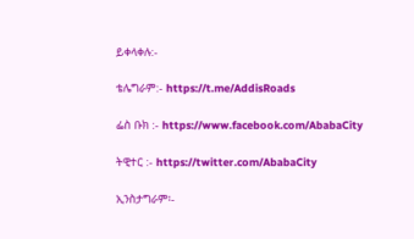ይቀላቀሉ:-

ቴሌግራም:- https://t.me/AddisRoads

ፌስ ቡክ :- https://www.facebook.com/AbabaCity

ትዊተር :- https://twitter.com/AbabaCity

ኢንስታግራም፡-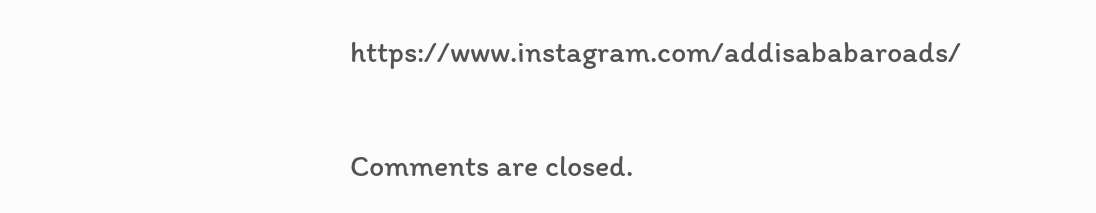https://www.instagram.com/addisababaroads/

Comments are closed.